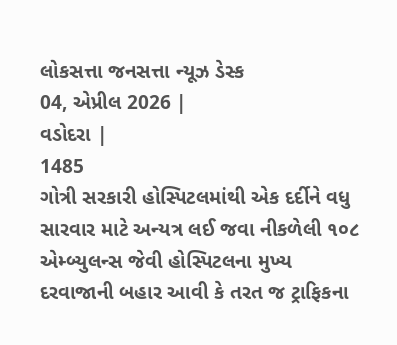લોકસત્તા જનસત્તા ન્યૂઝ ડેસ્ક
04, એપ્રીલ 2026 |
વડોદરા |
1485
ગોત્રી સરકારી હોસ્પિટલમાંથી એક દર્દીને વધુ સારવાર માટે અન્યત્ર લઈ જવા નીકળેલી ૧૦૮ એમ્બ્યુલન્સ જેવી હોસ્પિટલના મુખ્ય દરવાજાની બહાર આવી કે તરત જ ટ્રાફિકના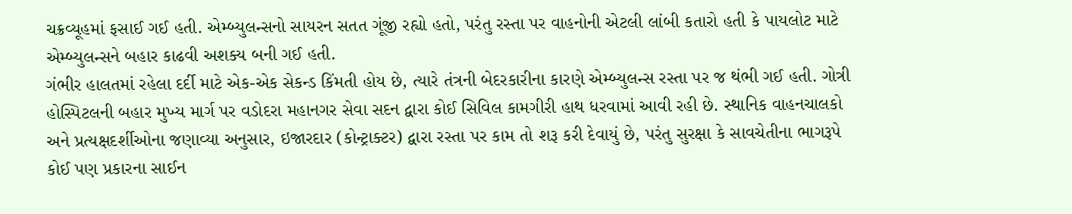ચક્રવ્યૂહમાં ફસાઈ ગઈ હતી. એમ્બ્યુલન્સનો સાયરન સતત ગૂંજી રહ્યો હતો, પરંતુ રસ્તા પર વાહનોની એટલી લાંબી કતારો હતી કે પાયલોટ માટે એમ્બ્યુલન્સને બહાર કાઢવી અશક્ય બની ગઈ હતી.
ગંભીર હાલતમાં રહેલા દર્દી માટે એક-એક સેકન્ડ કિંમતી હોય છે, ત્યારે તંત્રની બેદરકારીના કારણે એમ્બ્યુલન્સ રસ્તા પર જ થંભી ગઈ હતી. ગોત્રી હોસ્પિટલની બહાર મુખ્ય માર્ગ પર વડોદરા મહાનગર સેવા સદન દ્વારા કોઈ સિવિલ કામગીરી હાથ ધરવામાં આવી રહી છે. સ્થાનિક વાહનચાલકો અને પ્રત્યક્ષદર્શીઓના જણાવ્યા અનુસાર, ઇજારદાર (કોન્ટ્રાક્ટર) દ્વારા રસ્તા પર કામ તો શરૂ કરી દેવાયું છે, પરંતુ સુરક્ષા કે સાવચેતીના ભાગરૂપે કોઈ પણ પ્રકારના સાઈન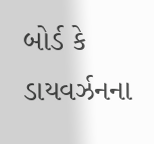બોર્ડ કે ડાયવર્ઝનના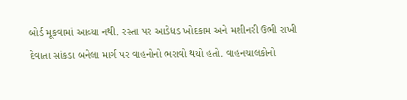બોર્ડ મૂકવામાં આવ્યા નથી. રસ્તા પર આડેધડ ખોદકામ અને મશીનરી ઉભી રાખી દેવાતા સાંકડા બનેલા માર્ગ પર વાહનોનો ભરાવો થયો હતો. વાહનચાલકોનો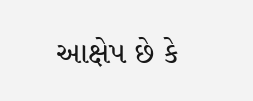આક્ષેપ છે કે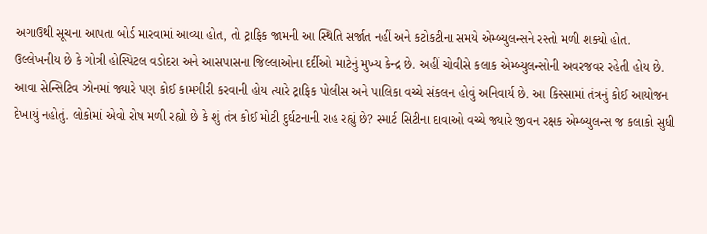અગાઉથી સૂચના આપતા બોર્ડ મારવામાં આવ્યા હોત, તો ટ્રાફિક જામની આ સ્થિતિ સર્જાત નહીં અને કટોકટીના સમયે એમ્બ્યુલન્સને રસ્તો મળી શક્યો હોત. ઉલ્લેખનીય છે કે ગોત્રી હોસ્પિટલ વડોદરા અને આસપાસના જિલ્લાઓના દર્દીઓ માટેનું મુખ્ય કેન્દ્ર છે. અહીં ચોવીસે કલાક એમ્બ્યુલન્સોની અવરજવર રહેતી હોય છે.
આવા સેન્સિટિવ ઝોનમાં જ્યારે પણ કોઈ કામગીરી કરવાની હોય ત્યારે ટ્રાફિક પોલીસ અને પાલિકા વચ્ચે સંકલન હોવું અનિવાર્ય છે. આ કિસ્સામાં તંત્રનું કોઈ આયોજન દેખાયું નહોતું. લોકોમાં એવો રોષ મળી રહ્યો છે કે શું તંત્ર કોઈ મોટી દુર્ઘટનાની રાહ રહ્યું છે? સ્માર્ટ સિટીના દાવાઓ વચ્ચે જ્યારે જીવન રક્ષક એમ્બ્યુલન્સ જ કલાકો સુધી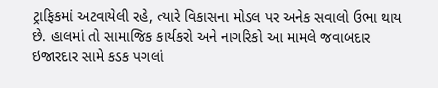ટ્રાફિકમાં અટવાયેલી રહે, ત્યારે વિકાસના મોડલ પર અનેક સવાલો ઉભા થાય છે. હાલમાં તો સામાજિક કાર્યકરો અને નાગરિકો આ મામલે જવાબદાર ઇજારદાર સામે કડક પગલાં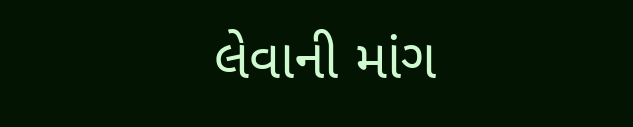લેવાની માંગ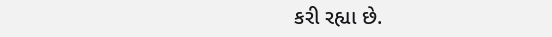કરી રહ્યા છે.